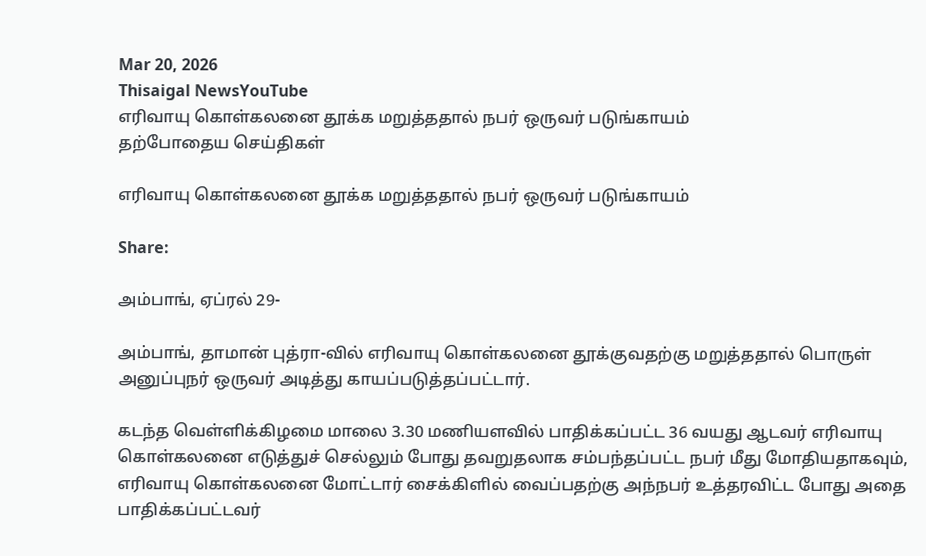Mar 20, 2026
Thisaigal NewsYouTube
எரிவாயு கொள்கலனை தூக்க மறுத்ததால் நபர் ஒருவர் படுங்காயம்
தற்போதைய செய்திகள்

எரிவாயு கொள்கலனை தூக்க மறுத்ததால் நபர் ஒருவர் படுங்காயம்

Share:

அம்பாங், ஏப்ரல் 29-

அம்பாங், தாமான் புத்ரா-வில் எரிவாயு கொள்கலனை தூக்குவதற்கு மறுத்ததால் பொருள் அனுப்புநர் ஒருவர் அடித்து காயப்படுத்தப்பட்டார்.

கடந்த வெள்ளிக்கிழமை மாலை 3.30 மணியளவில் பாதிக்கப்பட்ட 36 வயது ஆடவர் எரிவாயு கொள்கலனை எடுத்துச் செல்லும் போது தவறுதலாக சம்பந்தப்பட்ட நபர் மீது மோதியதாகவும், எரிவாயு கொள்கலனை மோட்டார் சைக்கிளில் வைப்பதற்கு அந்நபர் உத்தரவிட்ட போது அதை பாதிக்கப்பட்டவர்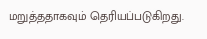மறுத்ததாகவும் தெரியப்படுகிறது.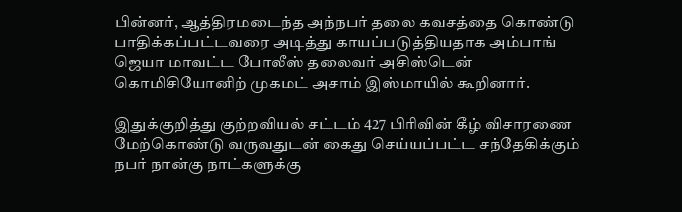பின்னர், ஆத்திரமடைந்த அந்நபர் தலை கவசத்தை கொண்டு பாதிக்கப்பட்டவரை அடித்து காயப்படுத்தியதாக அம்பாங் ஜெயா மாவட்ட போலீஸ் தலைவர் அசிஸ்டென் கொமிசியோனிற் முகமட் அசாம் இஸ்மாயில் கூறினார்.

இதுக்குறித்து குற்றவியல் சட்டம் 427 பிரிவின் கீழ் விசாரணை மேற்கொண்டு வருவதுடன் கைது செய்யப்பட்ட சந்தேகிக்கும் நபர் நான்கு நாட்களுக்கு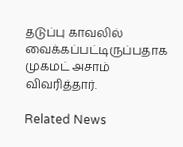தடுப்பு காவலில் வைக்கப்பட்டிருப்பதாக முகமட் அசாம் விவரித்தார்.

Related News